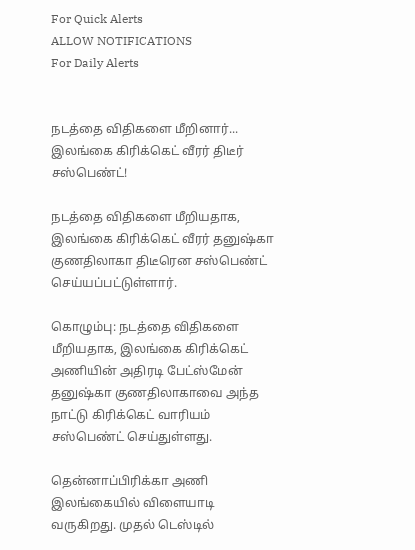For Quick Alerts
ALLOW NOTIFICATIONS
For Daily Alerts


நடத்தை விதிகளை மீறினார்... இலங்கை கிரிக்கெட் வீரர் திடீர் சஸ்பெண்ட்!

நடத்தை விதிகளை மீறியதாக, இலங்கை கிரிக்கெட் வீரர் தனுஷ்கா குணதிலாகா திடீரென சஸ்பெண்ட் செய்யப்பட்டுள்ளார்.

கொழும்பு: நடத்தை விதிகளை மீறியதாக, இலங்கை கிரிக்கெட் அணியின் அதிரடி பேட்ஸ்மேன் தனுஷ்கா குணதிலாகாவை அந்த நாட்டு கிரிக்கெட் வாரியம் சஸ்பெண்ட் செய்துள்ளது.

தென்னாப்பிரிக்கா அணி இலங்கையில் விளையாடி வருகிறது. முதல் டெஸ்டில்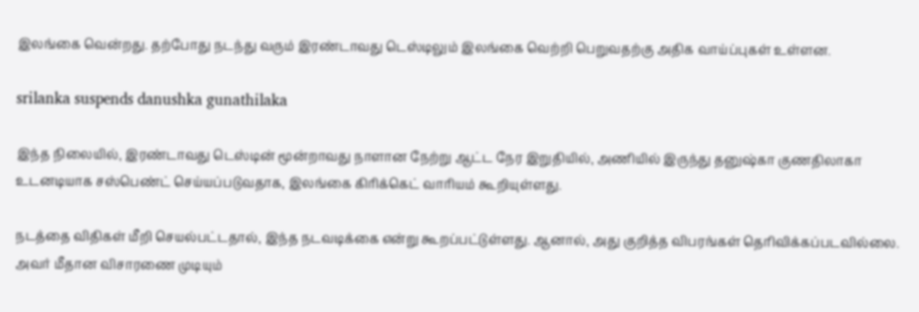இலங்கை வென்றது. தற்போது நடந்து வரும் இரண்டாவது டெஸ்டிலும் இலங்கை வெற்றி பெறுவதற்கு அதிக வாய்ப்புகள் உள்ளன.

srilanka suspends danushka gunathilaka

இந்த நிலையில், இரண்டாவது டெஸ்டின் மூன்றாவது நாளான நேற்று ஆட்ட நேர இறுதியில், அணியில் இருந்து தனுஷ்கா குணதிலாகா உடனடியாக சஸ்பெண்ட் செய்யப்படுவதாக, இலங்கை கிரிக்கெட் வாரியம் கூறியுள்ளது.

நடத்தை விதிகள் மீறி செயல்பட்டதால், இந்த நடவடிக்கை என்று கூறப்பட்டுள்ளது. ஆனால், அது குறித்த விபரங்கள் தெரிவிக்கப்படவில்லை. அவர் மீதான விசாரணை முடியும்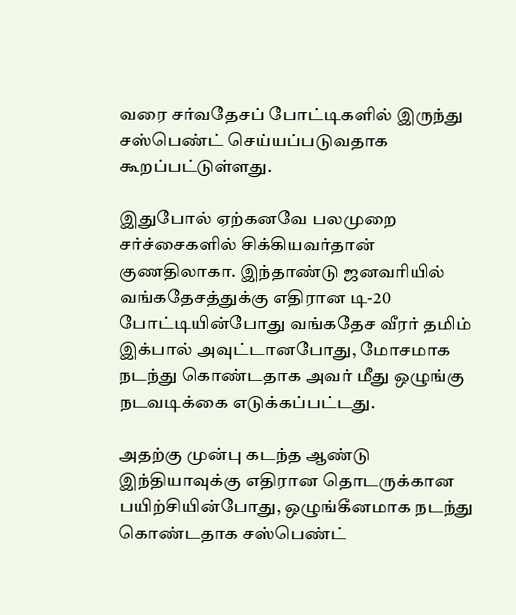வரை சர்வதேசப் போட்டிகளில் இருந்து சஸ்பெண்ட் செய்யப்படுவதாக கூறப்பட்டுள்ளது.

இதுபோல் ஏற்கனவே பலமுறை சர்ச்சைகளில் சிக்கியவர்தான் குணதிலாகா. இந்தாண்டு ஜனவரியில் வங்கதேசத்துக்கு எதிரான டி-20 போட்டியின்போது வங்கதேச வீரர் தமிம் இக்பால் அவுட்டானபோது, மோசமாக நடந்து கொண்டதாக அவர் மீது ஒழுங்கு நடவடிக்கை எடுக்கப்பட்டது.

அதற்கு முன்பு கடந்த ஆண்டு இந்தியாவுக்கு எதிரான தொடருக்கான பயிற்சியின்போது, ஒழுங்கீனமாக நடந்து கொண்டதாக சஸ்பெண்ட்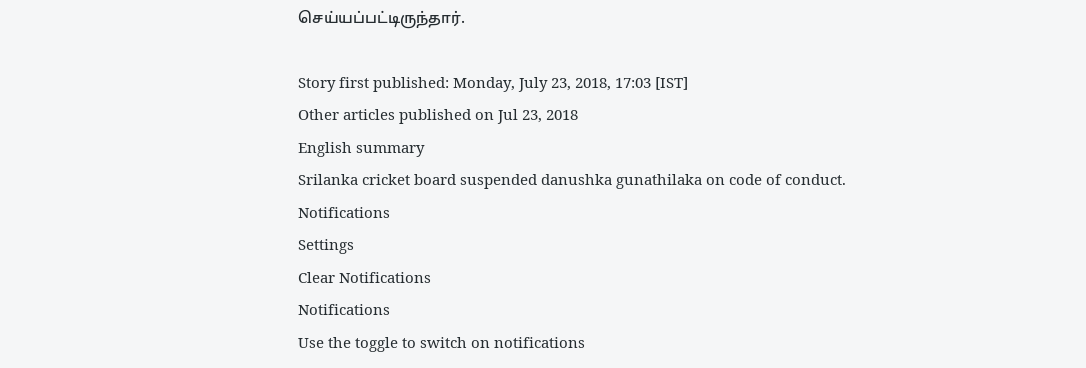செய்யப்பட்டிருந்தார்.

Story first published: Monday, July 23, 2018, 17:03 [IST]
Other articles published on Jul 23, 2018
English summary
Srilanka cricket board suspended danushka gunathilaka on code of conduct.
Notifications
Settings
Clear Notifications
Notifications
Use the toggle to switch on notifications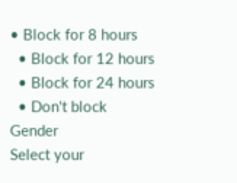• Block for 8 hours
  • Block for 12 hours
  • Block for 24 hours
  • Don't block
Gender
Select your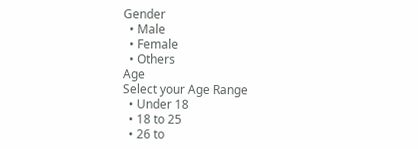Gender
  • Male
  • Female
  • Others
Age
Select your Age Range
  • Under 18
  • 18 to 25
  • 26 to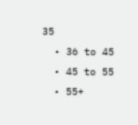35
  • 36 to 45
  • 45 to 55
  • 55+